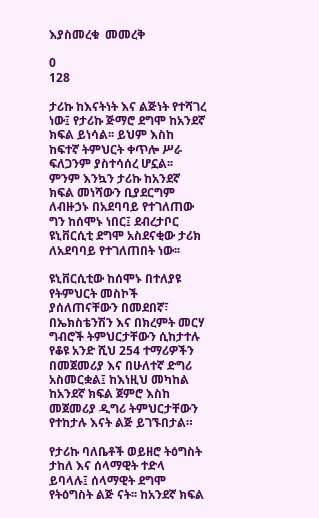እያስመረቁ  መመረቅ

0
128

ታሪኩ ከእናትነት እና ልጅነት የተሻገረ ነው፤ የታሪኩ ጅማሮ ደግሞ ከአንደኛ ክፍል ይነሳል፡፡ ይህም እስከ ከፍተኛ ትምህርት ቀጥሎ ሥራ ፍለጋንም ያስተሳሰረ ሆኗል፡፡ ምንም እንኳን ታሪኩ ከአንደኛ ክፍል መነሻውን ቢያደርግም ለብዙኃኑ በአደባባይ የተገለጠው ግን ከሰሞኑ ነበር፤ ደብረታቦር ዩኒቨርሲቲ ደግሞ አስደናቂው ታሪክ ለአደባባይ የተገለጠበት ነው፡፡

ዩኒቨርሲቲው ከሰሞኑ በተለያዩ የትምህርት መስኮች ያሰለጠናቸውን በመደበኛ፣ በኤክስቴንሽን እና በክረምት መርሃ ግብሮች ትምህርታቸውን ሲከታተሉ የቆዩ አንድ ሺህ 254 ተማሪዎችን በመጀመሪያ እና በሁለተኛ ድግሪ አስመርቋል፤ ከእነዚህ መካከል ከአንደኛ ክፍል ጀምሮ እስከ መጀመሪያ ዲግሪ ትምህርታቸውን የተከታሉ እናት ልጅ ይገኙበታል።

የታሪኩ ባለቤቶች ወይዘሮ ትዕግስት ታከለ እና ሰላማዊት ተድላ ይባላሉ፤ ሰላማዊት ደግሞ የትዕግስት ልጅ ናት፡፡ ከአንደኛ ክፍል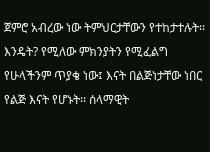ጀምሮ አብረው ነው ትምህርታቸውን የተከታተሉት፡፡ እንዴት? የሚለው ምክንያትን የሚፈልግ የሁላችንም ጥያቄ ነው፤ እናት በልጅነታቸው ነበር የልጅ እናት የሆኑት፡፡ ሰላማዊት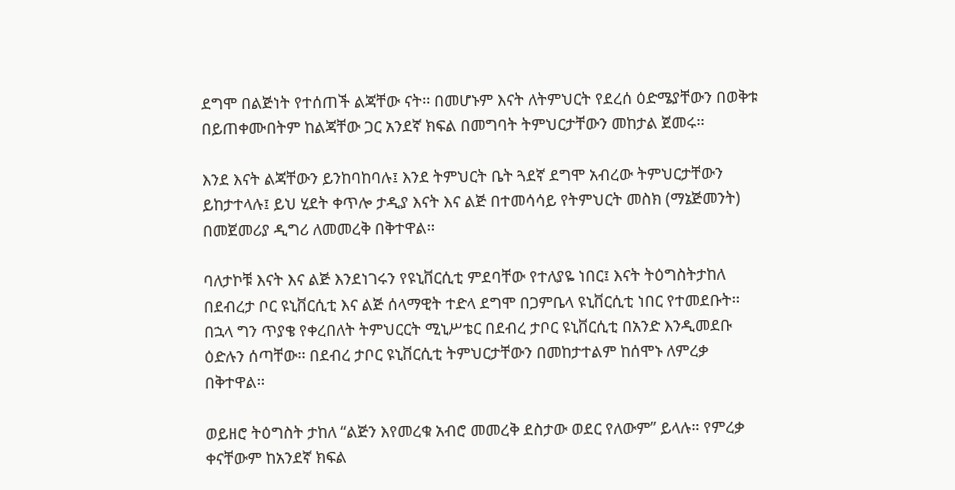ደግሞ በልጅነት የተሰጠች ልጃቸው ናት፡፡ በመሆኑም እናት ለትምህርት የደረሰ ዕድሜያቸውን በወቅቱ በይጠቀሙበትም ከልጃቸው ጋር አንደኛ ክፍል በመግባት ትምህርታቸውን መከታል ጀመሩ፡፡

እንደ እናት ልጃቸውን ይንከባከባሉ፤ እንደ ትምህርት ቤት ጓደኛ ደግሞ አብረው ትምህርታቸውን ይከታተላሉ፤ ይህ ሂደት ቀጥሎ ታዲያ እናት እና ልጅ በተመሳሳይ የትምህርት መስክ (ማኔጅመንት) በመጀመሪያ ዲግሪ ለመመረቅ በቅተዋል፡፡

ባለታኮቹ እናት እና ልጅ እንደነገሩን የዩኒቨርሲቲ ምደባቸው የተለያዬ ነበር፤ እናት ትዕግስትታከለ በደብረታ ቦር ዩኒቨርሲቲ እና ልጅ ሰላማዊት ተድላ ደግሞ በጋምቤላ ዩኒቨርሲቲ ነበር የተመደቡት፡፡ በኋላ ግን ጥያቄ የቀረበለት ትምህርርት ሚኒሥቴር በደብረ ታቦር ዩኒቨርሲቲ በአንድ እንዲመደቡ ዕድሉን ሰጣቸው፡፡ በደብረ ታቦር ዩኒቨርሲቲ ትምህርታቸውን በመከታተልም ከሰሞኑ ለምረቃ በቅተዋል፡፡

ወይዘሮ ትዕግስት ታከለ “ልጅን እየመረቁ አብሮ መመረቅ ደስታው ወደር የለውም” ይላሉ። የምረቃ ቀናቸውም ከአንደኛ ክፍል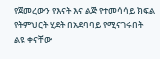የጀመረውን የእናት እና ልጅ የተመሳሳይ ክፍል የትምህርት ሂደት በአደባባይ የሚናገሩበት ልዩ ቀናቸው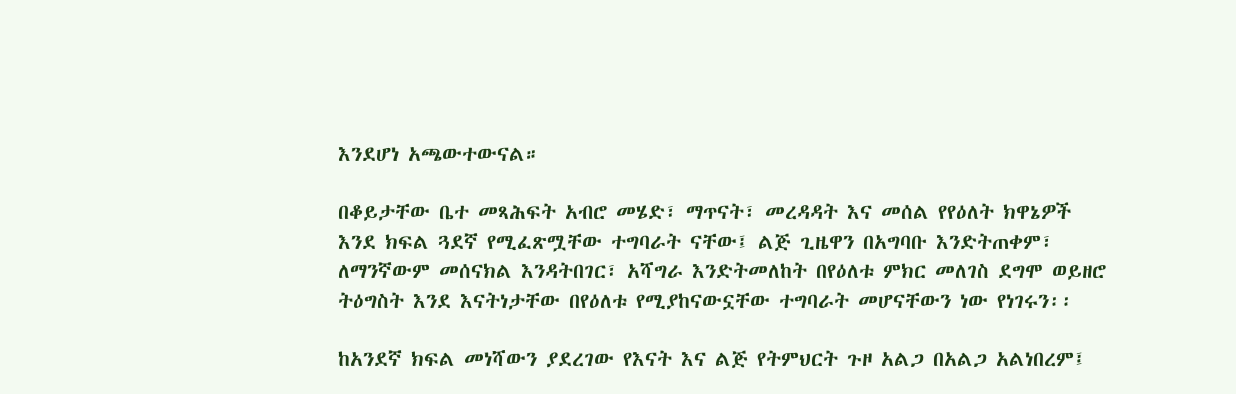እንደሆነ አጫውተውናል።

በቆይታቸው ቤተ መጻሕፍት አብሮ መሄድ፣ ማጥናት፣ መረዳዳት እና መሰል የየዕለት ክዋኔዎች እንደ ክፍል ጓደኛ የሚፈጽሟቸው ተግባራት ናቸው፤ ልጅ ጊዜዋን በአግባቡ እንድትጠቀም፣ ለማንኛውም መሰናክል እንዳትበገር፣ አሻግራ እንድትመለከት በየዕለቱ ምክር መለገስ ደግሞ ወይዘሮ ትዕግስት እንደ እናትነታቸው በየዕለቱ የሚያከናውኗቸው ተግባራት መሆናቸውን ነው የነገሩን፡፡

ከአንደኛ ክፍል መነሻውን ያደረገው የእናት እና ልጅ የትምህርት ጉዞ አልጋ በአልጋ አልነበረም፤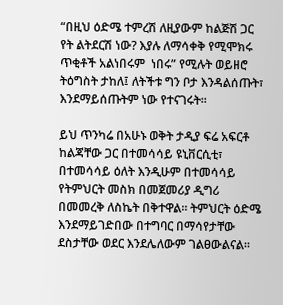“በዚህ ዕድሜ ተምረሽ ለዚያውም ከልጅሽ ጋር የት ልትደርሽ ነው? እያሉ ለማሳቀቅ የሚሞክሩ ጥቂቶች አልነበሩም  ነበሩ” የሚሉት ወይዘሮ ትዕግስት ታከለ፤ ለትችቱ ግን ቦታ እንዳልሰጡት፣ እንደማይሰጡትም ነው የተናገሩት፡፡

ይህ ጥንካሬ በአሁኑ ወቅት ታዲያ ፍሬ አፍርቶ ከልጃቸው ጋር በተመሳሳይ ዩኒቨርሲቲ፣ በተመሳሳይ ዕለት እንዲሁም በተመሳሳይ የትምህርት መስክ በመጀመሪያ ዲግሪ በመመረቅ ለስኬት በቅተዋል። ትምህርት ዕድሜ እንደማይገድበው በተግባር በማሳየታቸው ደስታቸው ወደር እንደሌለውም ገልፀውልናል።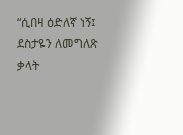“ሲበዛ ዕድለኛ ነኝ፤  ደስታዬን ለመግለጽ ቃላት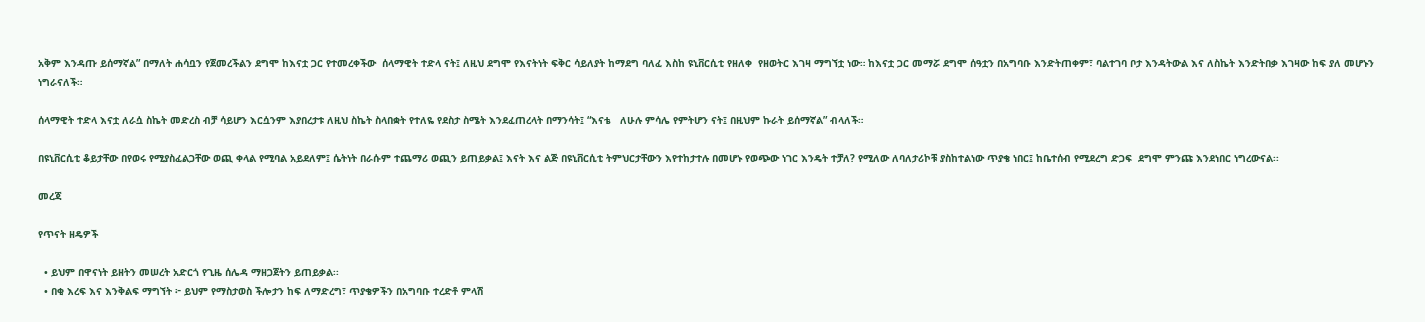አቅም እንዳጡ ይሰማኛል” በማለት ሐሳቧን የጀመረችልን ደግሞ ከእናቷ ጋር የተመረቀችው  ሰላማዊት ተድላ ናት፤ ለዚህ ደግሞ የእናትነት ፍቅር ሳይለያት ከማደግ ባለፈ እስከ ዩኒቨርሲቲ የዘለቀ  የዘወትር እገዛ ማግኘቷ ነው። ከእናቷ ጋር መማሯ ደግሞ ሰዓቷን በአግባቡ እንድትጠቀም፣ ባልተገባ ቦታ እንዳትውል እና ለስኬት እንድትበቃ እገዛው ከፍ ያለ መሆኑን ነግራናለች።

ሰላማዊት ተድላ እናቷ ለራሷ ስኬት መድረስ ብቻ ሳይሆን እርሷንም እያበረታቱ ለዚህ ስኬት ስላበቋት የተለዬ የደስታ ስሜት እንደፈጠረላት በማንሳት፤ “እናቴ   ለሁሉ ምሳሌ የምትሆን ናት፤ በዚህም ኩራት ይሰማኛል” ብላለች።

በዩኒቨርሲቲ ቆይታቸው በየወሩ የሚያስፈልጋቸው ወጪ ቀላል የሚባል አይደለም፤ ሴትነት በራሱም ተጨማሪ ወጪን ይጠይቃል፤ እናት እና ልጅ በዩኒቨርሲቲ ትምህርታቸውን እየተከታተሉ በመሆኑ የወጭው ነገር እንዴት ተቻለ? የሚለው ለባለታሪኮቹ ያስከተልነው ጥያቄ ነበር፤ ከቤተሰብ የሚደረግ ድጋፍ  ደግሞ ምንጩ እንደነበር ነግረውናል፡፡

መረጃ

የጥናት ዘዴዎች

  • ይህም በዋናነት ይዘትን መሠረት አድርጎ የጊዜ ሰሌዳ ማዘጋጀትን ይጠይቃል፡፡
  • በቂ እረፍ እና እንቅልፍ ማግኘት ፦ ይህም የማስታወስ ችሎታን ከፍ ለማድረግ፣ ጥያቄዎችን በአግባቡ ተረድቶ ምላሽ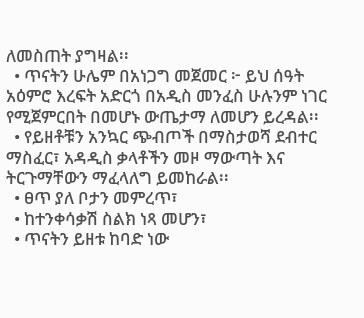ለመስጠት ያግዛል፡፡
  • ጥናትን ሁሌም በአነጋግ መጀመር ፦ ይህ ሰዓት አዕምሮ እረፍት አድርጎ በአዲስ መንፈስ ሁሉንም ነገር የሚጀምርበት በመሆኑ ውጤታማ ለመሆን ይረዳል፡፡
  • የይዘቶቹን አንኳር ጭብጦች በማስታወሻ ደብተር ማስፈር፣ አዳዲስ ቃላቶችን መዞ ማውጣት እና ትርጉማቸውን ማፈላለግ ይመከራል፡፡
  • ፀጥ ያለ ቦታን መምረጥ፣
  • ከተንቀሳቃሽ ስልክ ነጻ መሆን፣
  • ጥናትን ይዘቱ ከባድ ነው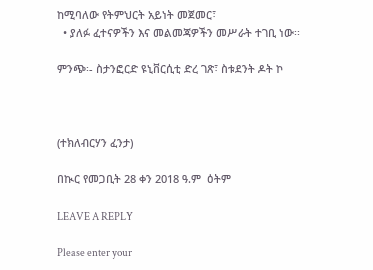ከሚባለው የትምህርት አይነት መጀመር፣
  • ያለፉ ፈተናዎችን እና መልመጃዎችን መሥራት ተገቢ ነው፡፡

ምንጭ፡- ስታንፎርድ ዩኒቨርሲቲ ድረ ገጽ፣ ስቱደንት ዶት ኮ



(ተክለብርሃን ፈንታ)

በኲር የመጋቢት 28 ቀን 2018 ዓ.ም  ዕትም

LEAVE A REPLY

Please enter your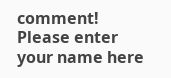comment!
Please enter your name here